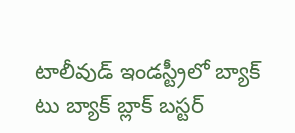టాలీవుడ్ ఇండస్ట్రీలో బ్యాక్ టు బ్యాక్ బ్లాక్ బస్టర్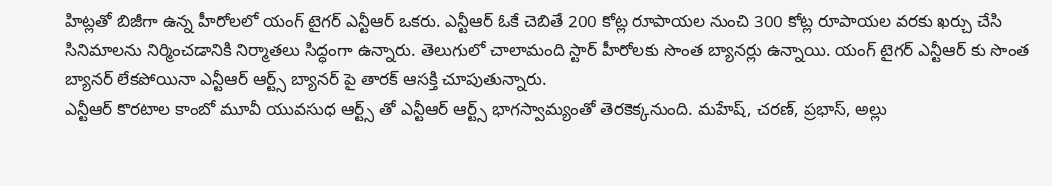హిట్లతో బిజీగా ఉన్న హీరోలలో యంగ్ టైగర్ ఎన్టీఆర్ ఒకరు. ఎన్టీఆర్ ఓకే చెబితే 200 కోట్ల రూపాయల నుంచి 300 కోట్ల రూపాయల వరకు ఖర్చు చేసి సినిమాలను నిర్మించడానికి నిర్మాతలు సిద్ధంగా ఉన్నారు. తెలుగులో చాలామంది స్టార్ హీరోలకు సొంత బ్యానర్లు ఉన్నాయి. యంగ్ టైగర్ ఎన్టీఆర్ కు సొంత బ్యానర్ లేకపోయినా ఎన్టీఆర్ ఆర్ట్స్ బ్యానర్ పై తారక్ ఆసక్తి చూపుతున్నారు.
ఎన్టీఆర్ కొరటాల కాంబో మూవీ యువసుధ ఆర్ట్స్ తో ఎన్టీఆర్ ఆర్ట్స్ భాగస్వామ్యంతో తెరకెక్కనుంది. మహేష్, చరణ్, ప్రభాస్, అల్లు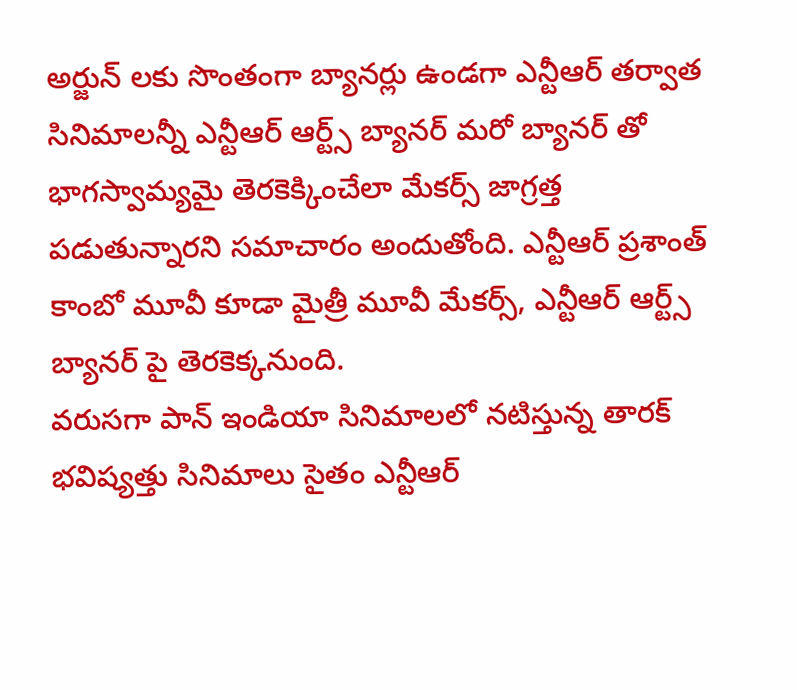అర్జున్ లకు సొంతంగా బ్యానర్లు ఉండగా ఎన్టీఆర్ తర్వాత సినిమాలన్నీ ఎన్టీఆర్ ఆర్ట్స్ బ్యానర్ మరో బ్యానర్ తో భాగస్వామ్యమై తెరకెక్కించేలా మేకర్స్ జాగ్రత్త పడుతున్నారని సమాచారం అందుతోంది. ఎన్టీఆర్ ప్రశాంత్ కాంబో మూవీ కూడా మైత్రీ మూవీ మేకర్స్, ఎన్టీఆర్ ఆర్ట్స్ బ్యానర్ పై తెరకెక్కనుంది.
వరుసగా పాన్ ఇండియా సినిమాలలో నటిస్తున్న తారక్ భవిష్యత్తు సినిమాలు సైతం ఎన్టీఆర్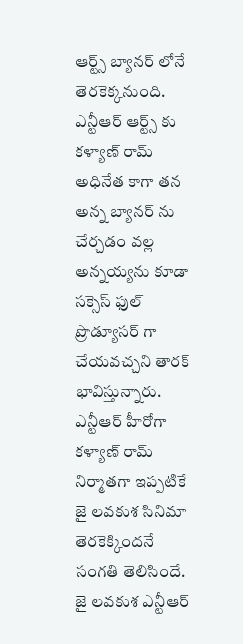ఆర్ట్స్ బ్యానర్ లోనే తెరకెక్కనుంది. ఎన్టీఆర్ ఆర్ట్స్ కు కళ్యాణ్ రామ్ అధినేత కాగా తన అన్న బ్యానర్ ను చేర్చడం వల్ల అన్నయ్యను కూడా సక్సెస్ ఫుల్ ప్రొడ్యూసర్ గా చేయవచ్చని తారక్ భావిస్తున్నారు. ఎన్టీఆర్ హీరోగా కళ్యాణ్ రామ్ నిర్మాతగా ఇప్పటికే జై లవకుశ సినిమా తెరకెక్కిందనే సంగతి తెలిసిందే.
జై లవకుశ ఎన్టీఆర్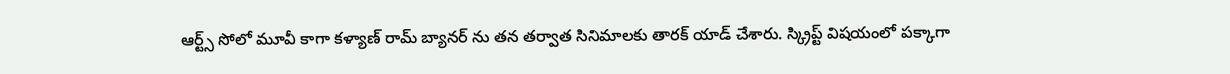ఆర్ట్స్ సోలో మూవీ కాగా కళ్యాణ్ రామ్ బ్యానర్ ను తన తర్వాత సినిమాలకు తారక్ యాడ్ చేశారు. స్క్రిప్ట్ విషయంలో పక్కాగా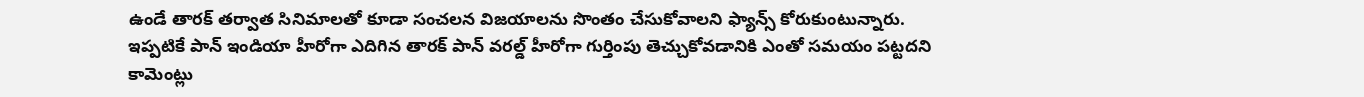ఉండే తారక్ తర్వాత సినిమాలతో కూడా సంచలన విజయాలను సొంతం చేసుకోవాలని ఫ్యాన్స్ కోరుకుంటున్నారు. ఇప్పటికే పాన్ ఇండియా హీరోగా ఎదిగిన తారక్ పాన్ వరల్డ్ హీరోగా గుర్తింపు తెచ్చుకోవడానికి ఎంతో సమయం పట్టదని కామెంట్లు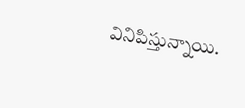వినిపిస్తున్నాయి.